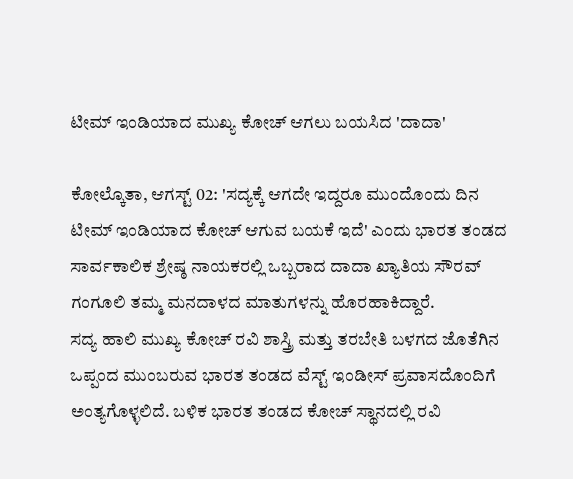ಟೀಮ್ ಇಂಡಿಯಾದ ಮುಖ್ಯ ಕೋಚ್ ಆಗಲು ಬಯಸಿದ 'ದಾದಾ'

ಕೋಲ್ಕೊತಾ, ಆಗಸ್ಟ್ 02: 'ಸದ್ಯಕ್ಕೆ ಆಗದೇ ಇದ್ದರೂ ಮುಂದೊಂದು ದಿನ ಟೀಮ್ ಇಂಡಿಯಾದ ಕೋಚ್ ಆಗುವ ಬಯಕೆ ಇದೆ' ಎಂದು ಭಾರತ ತಂಡದ ಸಾರ್ವಕಾಲಿಕ ಶ್ರೇಷ್ಠ ನಾಯಕರಲ್ಲಿ ಒಬ್ಬರಾದ ದಾದಾ ಖ್ಯಾತಿಯ ಸೌರವ್ ಗಂಗೂಲಿ ತಮ್ಮ ಮನದಾಳದ ಮಾತುಗಳನ್ನು ಹೊರಹಾಕಿದ್ದಾರೆ.
ಸದ್ಯ ಹಾಲಿ ಮುಖ್ಯ ಕೋಚ್ ರವಿ ಶಾಸ್ತ್ರಿ ಮತ್ತು ತರಬೇತಿ ಬಳಗದ ಜೊತೆಗಿನ ಒಪ್ಪಂದ ಮುಂಬರುವ ಭಾರತ ತಂಡದ ವೆಸ್ಟ್ ಇಂಡೀಸ್ ಪ್ರವಾಸದೊಂದಿಗೆ ಅಂತ್ಯಗೊಳ್ಳಲಿದೆ. ಬಳಿಕ ಭಾರತ ತಂಡದ ಕೋಚ್ ಸ್ಥಾನದಲ್ಲಿ ರವಿ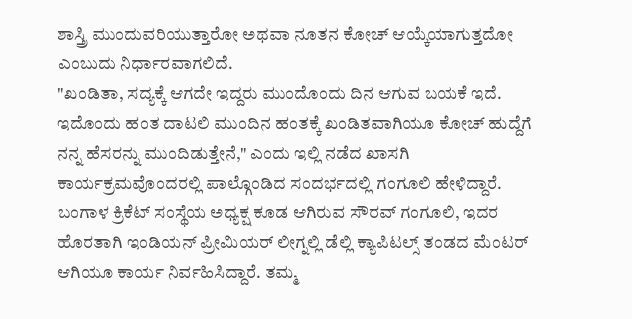ಶಾಸ್ತ್ರಿ ಮುಂದುವರಿಯುತ್ತಾರೋ ಅಥವಾ ನೂತನ ಕೋಚ್ ಆಯ್ಕೆಯಾಗುತ್ತದೋ ಎಂಬುದು ನಿರ್ಧಾರವಾಗಲಿದೆ.
"ಖಂಡಿತಾ, ಸದ್ಯಕ್ಕೆ ಆಗದೇ ಇದ್ದರು ಮುಂದೊಂದು ದಿನ ಆಗುವ ಬಯಕೆ ಇದೆ. ಇದೊಂದು ಹಂತ ದಾಟಲಿ ಮುಂದಿನ ಹಂತಕ್ಕೆ ಖಂಡಿತವಾಗಿಯೂ ಕೋಚ್ ಹುದ್ದೆಗೆ ನನ್ನ ಹೆಸರನ್ನು ಮುಂದಿಡುತ್ತೇನೆ," ಎಂದು ಇಲ್ಲಿ ನಡೆದ ಖಾಸಗಿ ಕಾರ್ಯಕ್ರಮವೊಂದರಲ್ಲಿ ಪಾಲ್ಗೊಂಡಿದ ಸಂದರ್ಭದಲ್ಲಿ ಗಂಗೂಲಿ ಹೇಳಿದ್ದಾರೆ.
ಬಂಗಾಳ ಕ್ರಿಕೆಟ್ ಸಂಸ್ಥೆಯ ಅಧ್ಯಕ್ಷ ಕೂಡ ಆಗಿರುವ ಸೌರವ್ ಗಂಗೂಲಿ, ಇದರ ಹೊರತಾಗಿ ಇಂಡಿಯನ್ ಪ್ರೀಮಿಯರ್ ಲೀಗ್ನಲ್ಲಿ ಡೆಲ್ಲಿ ಕ್ಯಾಪಿಟಲ್ಸ್ ತಂಡದ ಮೆಂಟರ್ ಆಗಿಯೂ ಕಾರ್ಯ ನಿರ್ವಹಿಸಿದ್ದಾರೆ. ತಮ್ಮ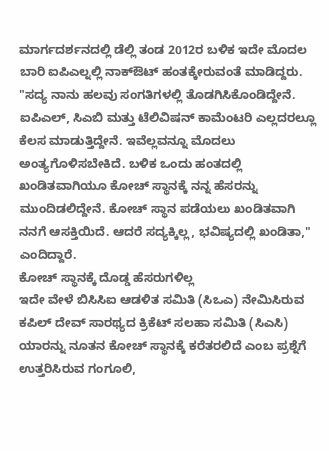ಮಾರ್ಗದರ್ಶನದಲ್ಲಿ ಡೆಲ್ಲಿ ತಂಡ 2012ರ ಬಳಿಕ ಇದೇ ಮೊದಲ ಬಾರಿ ಐಪಿಎಲ್ನಲ್ಲಿ ನಾಕ್ಔಟ್ ಹಂತಕ್ಕೇರುವಂತೆ ಮಾಡಿದ್ದರು.
"ಸದ್ಯ ನಾನು ಹಲವು ಸಂಗತಿಗಳಲ್ಲಿ ತೊಡಗಿಸಿಕೊಂಡಿದ್ದೇನೆ. ಐಪಿಎಲ್, ಸಿಎಬಿ ಮತ್ತು ಟೆಲಿವಿಷನ್ ಕಾಮೆಂಟರಿ ಎಲ್ಲದರಲ್ಲೂ ಕೆಲಸ ಮಾಡುತ್ತಿದ್ದೇನೆ. ಇವೆಲ್ಲವನ್ನೂ ಮೊದಲು ಅಂತ್ಯಗೊಳಿಸಬೇಕಿದೆ. ಬಳಿಕ ಒಂದು ಹಂತದಲ್ಲಿ ಖಂಡಿತವಾಗಿಯೂ ಕೋಚ್ ಸ್ಥಾನಕ್ಕೆ ನನ್ನ ಹೆಸರನ್ನು ಮುಂದಿಡಲಿದ್ದೇನೆ. ಕೋಚ್ ಸ್ಥಾನ ಪಡೆಯಲು ಖಂಡಿತವಾಗಿ ನನಗೆ ಆಸಕ್ತಿಯಿದೆ. ಆದರೆ ಸದ್ಯಕ್ಕಿಲ್ಲ, ಭವಿಷ್ಯದಲ್ಲಿ ಖಂಡಿತಾ," ಎಂದಿದ್ದಾರೆ.
ಕೋಚ್ ಸ್ಥಾನಕ್ಕೆ ದೊಡ್ಡ ಹೆಸರುಗಳಿಲ್ಲ
ಇದೇ ವೇಳೆ ಬಿಸಿಸಿಐ ಆಡಳಿತ ಸಮಿತಿ (ಸಿಒಎ) ನೇಮಿಸಿರುವ ಕಪಿಲ್ ದೇವ್ ಸಾರಥ್ಯದ ಕ್ರಿಕೆಟ್ ಸಲಹಾ ಸಮಿತಿ (ಸಿಎಸಿ) ಯಾರನ್ನು ನೂತನ ಕೋಚ್ ಸ್ಥಾನಕ್ಕೆ ಕರೆತರಲಿದೆ ಎಂಬ ಪ್ರಶ್ನೆಗೆ ಉತ್ತರಿಸಿರುವ ಗಂಗೂಲಿ,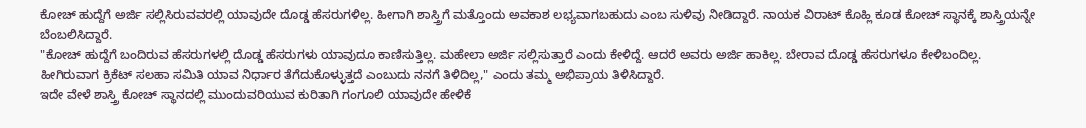ಕೋಚ್ ಹುದ್ದೆಗೆ ಅರ್ಜಿ ಸಲ್ಲಿಸಿರುವವರಲ್ಲಿ ಯಾವುದೇ ದೊಡ್ಡ ಹೆಸರುಗಳಿಲ್ಲ. ಹೀಗಾಗಿ ಶಾಸ್ತ್ರಿಗೆ ಮತ್ತೊಂದು ಅವಕಾಶ ಲಭ್ಯವಾಗಬಹುದು ಎಂಬ ಸುಳಿವು ನೀಡಿದ್ದಾರೆ. ನಾಯಕ ವಿರಾಟ್ ಕೊಹ್ಲಿ ಕೂಡ ಕೋಚ್ ಸ್ಥಾನಕ್ಕೆ ಶಾಸ್ತ್ರಿಯನ್ನೇ ಬೆಂಬಲಿಸಿದ್ದಾರೆ.
"ಕೋಚ್ ಹುದ್ದೆಗೆ ಬಂದಿರುವ ಹೆಸರುಗಳಲ್ಲಿ ದೊಡ್ಡ ಹೆಸರುಗಳು ಯಾವುದೂ ಕಾಣಿಸುತ್ತಿಲ್ಲ. ಮಹೇಲಾ ಅರ್ಜಿ ಸಲ್ಲಿಸುತ್ತಾರೆ ಎಂದು ಕೇಳಿದ್ದೆ. ಆದರೆ ಅವರು ಅರ್ಜಿ ಹಾಕಿಲ್ಲ. ಬೇರಾವ ದೊಡ್ಡ ಹೆಸರುಗಳೂ ಕೇಳಿಬಂದಿಲ್ಲ. ಹೀಗಿರುವಾಗ ಕ್ರಿಕೆಟ್ ಸಲಹಾ ಸಮಿತಿ ಯಾವ ನಿರ್ಧಾರ ತೆಗೆದುಕೊಳ್ಳುತ್ತದೆ ಎಂಬುದು ನನಗೆ ತಿಳಿದಿಲ್ಲ," ಎಂದು ತಮ್ಮ ಅಭಿಪ್ರಾಯ ತಿಳಿಸಿದ್ದಾರೆ.
ಇದೇ ವೇಳೆ ಶಾಸ್ತ್ರಿ ಕೋಚ್ ಸ್ಥಾನದಲ್ಲಿ ಮುಂದುವರಿಯುವ ಕುರಿತಾಗಿ ಗಂಗೂಲಿ ಯಾವುದೇ ಹೇಳಿಕೆ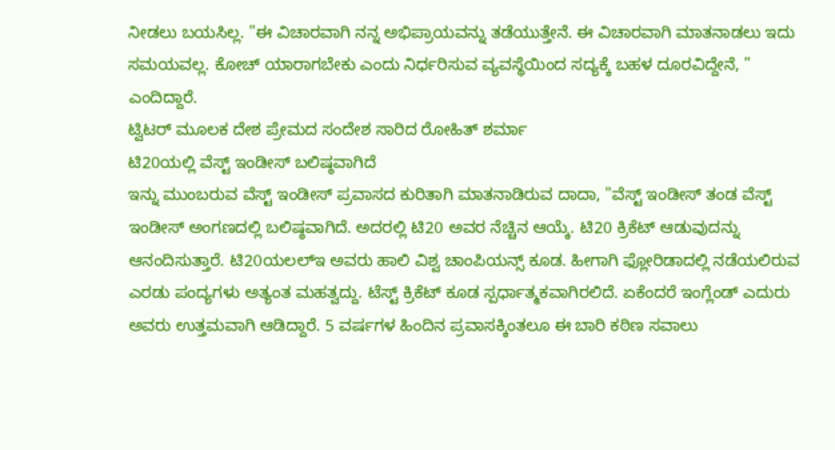ನೀಡಲು ಬಯಸಿಲ್ಲ. "ಈ ವಿಚಾರವಾಗಿ ನನ್ನ ಅಭಿಪ್ರಾಯವನ್ನು ತಡೆಯುತ್ತೇನೆ. ಈ ವಿಚಾರವಾಗಿ ಮಾತನಾಡಲು ಇದು ಸಮಯವಲ್ಲ. ಕೋಚ್ ಯಾರಾಗಬೇಕು ಎಂದು ನಿರ್ಧರಿಸುವ ವ್ಯವಸ್ಥೆಯಿಂದ ಸದ್ಯಕ್ಕೆ ಬಹಳ ದೂರವಿದ್ದೇನೆ, " ಎಂದಿದ್ದಾರೆ.
ಟ್ವಿಟರ್ ಮೂಲಕ ದೇಶ ಪ್ರೇಮದ ಸಂದೇಶ ಸಾರಿದ ರೋಹಿತ್ ಶರ್ಮಾ
ಟಿ20ಯಲ್ಲಿ ವೆಸ್ಟ್ ಇಂಡೀಸ್ ಬಲಿಷ್ಠವಾಗಿದೆ
ಇನ್ನು ಮುಂಬರುವ ವೆಸ್ಟ್ ಇಂಡೀಸ್ ಪ್ರವಾಸದ ಕುರಿತಾಗಿ ಮಾತನಾಡಿರುವ ದಾದಾ, "ವೆಸ್ಟ್ ಇಂಡೀಸ್ ತಂಡ ವೆಸ್ಟ್ ಇಂಡೀಸ್ ಅಂಗಣದಲ್ಲಿ ಬಲಿಷ್ಠವಾಗಿದೆ. ಅದರಲ್ಲಿ ಟಿ20 ಅವರ ನೆಚ್ಚಿನ ಆಯ್ಕೆ. ಟಿ20 ಕ್ರಿಕೆಟ್ ಆಡುವುದನ್ನು ಆನಂದಿಸುತ್ತಾರೆ. ಟಿ20ಯಲಲ್ಇ ಅವರು ಹಾಲಿ ವಿಶ್ವ ಚಾಂಪಿಯನ್ಸ್ ಕೂಡ. ಹೀಗಾಗಿ ಫ್ಲೋರಿಡಾದಲ್ಲಿ ನಡೆಯಲಿರುವ ಎರಡು ಪಂದ್ಯಗಳು ಅತ್ಯಂತ ಮಹತ್ವದ್ದು. ಟೆಸ್ಟ್ ಕ್ರಿಕೆಟ್ ಕೂಡ ಸ್ಪರ್ಧಾತ್ಮಕವಾಗಿರಲಿದೆ. ಏಕೆಂದರೆ ಇಂಗ್ಲೆಂಡ್ ಎದುರು ಅವರು ಉತ್ತಮವಾಗಿ ಆಡಿದ್ದಾರೆ. 5 ವರ್ಷಗಳ ಹಿಂದಿನ ಪ್ರವಾಸಕ್ಕಿಂತಲೂ ಈ ಬಾರಿ ಕಠಿಣ ಸವಾಲು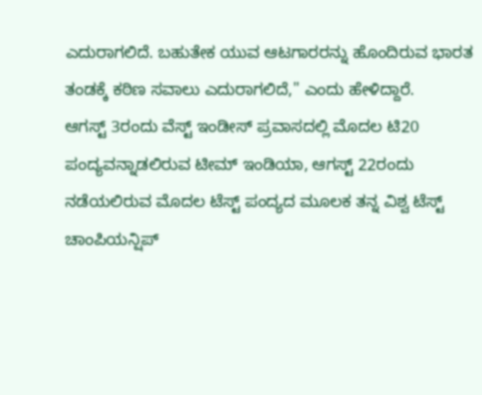ಎದುರಾಗಲಿದೆ. ಬಹುತೇಕ ಯುವ ಆಟಗಾರರನ್ನು ಹೊಂದಿರುವ ಭಾರತ ತಂಡಕ್ಕೆ ಕಠಿಣ ಸವಾಲು ಎದುರಾಗಲಿದೆ," ಎಂದು ಹೇಳಿದ್ದಾರೆ.
ಆಗಸ್ಟ್ 3ರಂದು ವೆಸ್ಟ್ ಇಂಡೀಸ್ ಪ್ರವಾಸದಲ್ಲಿ ಮೊದಲ ಟಿ20 ಪಂದ್ಯವನ್ನಾಡಲಿರುವ ಟೀಮ್ ಇಂಡಿಯಾ, ಆಗಸ್ಟ್ 22ರಂದು ನಡೆಯಲಿರುವ ಮೊದಲ ಟೆಸ್ಟ್ ಪಂದ್ಯದ ಮೂಲಕ ತನ್ನ ವಿಶ್ವ ಟೆಸ್ಟ್ ಚಾಂಪಿಯನ್ಷಿಪ್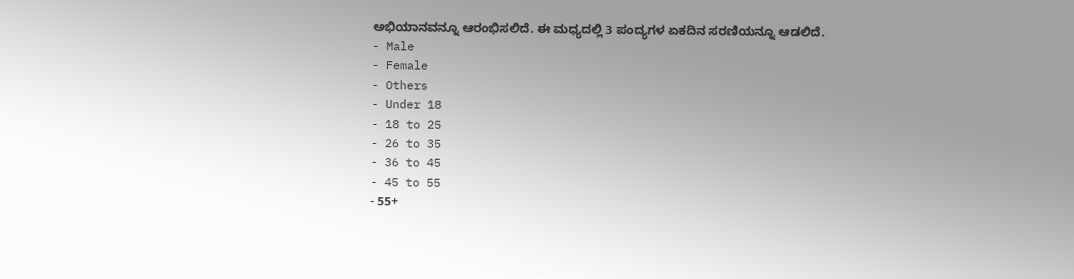ಅಭಿಯಾನವನ್ನೂ ಆರಂಭಿಸಲಿದೆ. ಈ ಮಧ್ಯದಲ್ಲಿ 3 ಪಂದ್ಯಗಳ ಏಕದಿನ ಸರಣಿಯನ್ನೂ ಆಡಲಿದೆ.
- Male
- Female
- Others
- Under 18
- 18 to 25
- 26 to 35
- 36 to 45
- 45 to 55
- 55+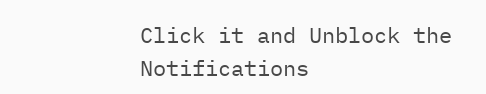Click it and Unblock the Notifications